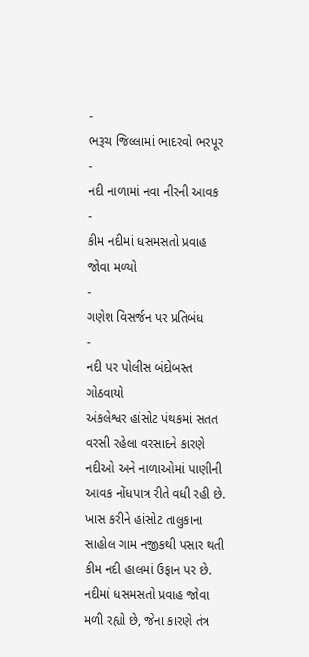-
ભરૂચ જિલ્લામાં ભાદરવો ભરપૂર
-
નદી નાળામાં નવા નીરની આવક
-
કીમ નદીમાં ધસમસતો પ્રવાહ જોવા મળ્યો
-
ગણેશ વિસર્જન પર પ્રતિબંધ
-
નદી પર પોલીસ બંદોબસ્ત ગોઠવાયો
અંકલેશ્વર હાંસોટ પંથકમાં સતત વરસી રહેલા વરસાદને કારણે નદીઓ અને નાળાઓમાં પાણીની આવક નોંધપાત્ર રીતે વધી રહી છે. ખાસ કરીને હાંસોટ તાલુકાના સાહોલ ગામ નજીકથી પસાર થતી કીમ નદી હાલમાં ઉફાન પર છે. નદીમાં ધસમસતો પ્રવાહ જોવા મળી રહ્યો છે, જેના કારણે તંત્ર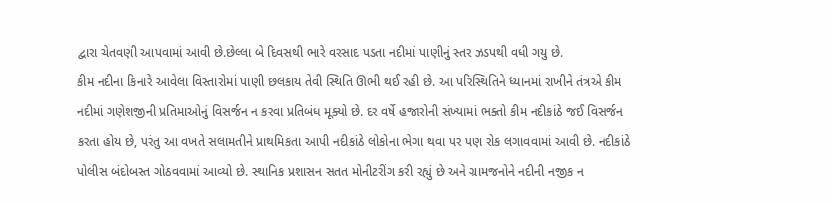દ્વારા ચેતવણી આપવામાં આવી છે.છેલ્લા બે દિવસથી ભારે વરસાદ પડતા નદીમાં પાણીનું સ્તર ઝડપથી વધી ગયુ છે.
કીમ નદીના કિનારે આવેલા વિસ્તારોમાં પાણી છલકાય તેવી સ્થિતિ ઊભી થઈ રહી છે. આ પરિસ્થિતિને ધ્યાનમાં રાખીને તંત્રએ કીમ નદીમાં ગણેશજીની પ્રતિમાઓનું વિસર્જન ન કરવા પ્રતિબંધ મૂક્યો છે. દર વર્ષે હજારોની સંખ્યામાં ભક્તો કીમ નદીકાંઠે જઈ વિસર્જન કરતા હોય છે, પરંતુ આ વખતે સલામતીને પ્રાથમિકતા આપી નદીકાંઠે લોકોના ભેગા થવા પર પણ રોક લગાવવામાં આવી છે. નદીકાંઠે પોલીસ બંદોબસ્ત ગોઠવવામાં આવ્યો છે. સ્થાનિક પ્રશાસન સતત મોનીટરીંગ કરી રહ્યું છે અને ગ્રામજનોને નદીની નજીક ન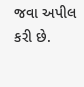જવા અપીલ કરી છે.